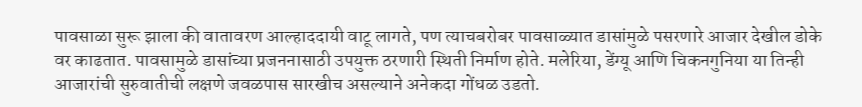पावसाळा सुरू झाला की वातावरण आल्हाददायी वाटू लागते, पण त्याचबरोबर पावसाळ्यात डासांमुळे पसरणारे आजार देखील डोके वर काढतात. पावसामुळे डासांच्या प्रजननासाठी उपयुक्त ठरणारी स्थिती निर्माण होते. मलेरिया, डेंग्यू आणि चिकनगुनिया या तिन्ही आजारांची सुरुवातीची लक्षणे जवळपास सारखीच असल्याने अनेकदा गोंधळ उडतो.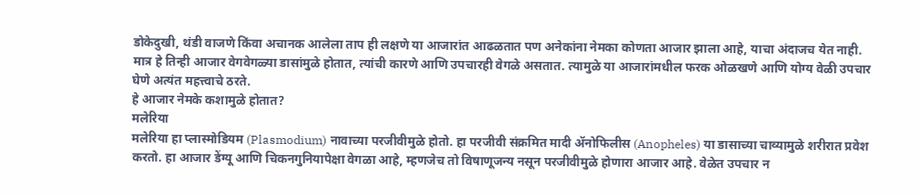डोकेदुखी, थंडी वाजणे किंवा अचानक आलेला ताप ही लक्षणे या आजारांत आढळतात पण अनेकांना नेमका कोणता आजार झाला आहे, याचा अंदाजच येत नाही. मात्र हे तिन्ही आजार वेगवेगळ्या डासांमुळे होतात, त्यांची कारणे आणि उपचारही वेगळे असतात. त्यामुळे या आजारांमधील फरक ओळखणे आणि योग्य वेळी उपचार घेणे अत्यंत महत्त्वाचे ठरते.
हे आजार नेमके कशामुळे होतात?
मलेरिया
मलेरिया हा प्लास्मोडियम (Plasmodium) नावाच्या परजीवीमुळे होतो. हा परजीवी संक्रमित मादी ॲनोफिलीस (Anopheles) या डासाच्या चाव्यामुळे शरीरात प्रवेश करतो. हा आजार डेंग्यू आणि चिकनगुनियापेक्षा वेगळा आहे, म्हणजेच तो विषाणूजन्य नसून परजीवीमुळे होणारा आजार आहे. वेळेत उपचार न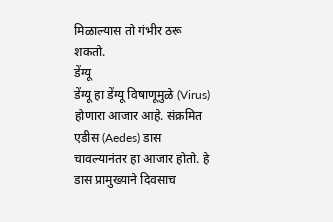मिळाल्यास तो गंभीर ठरू शकतो.
डेंग्यू
डेंग्यू हा डेंग्यू विषाणूमुळे (Virus) होणारा आजार आहे. संक्रमित एडीस (Aedes) डास चावल्यानंतर हा आजार होतो. हे डास प्रामुख्याने दिवसाच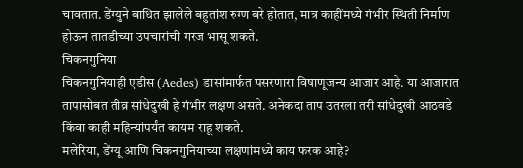चावतात. डेंग्युने बाधित झालेले बहुतांश रुग्ण बरे होतात, मात्र काहींमध्ये गंभीर स्थिती निर्माण होऊन तातडीच्या उपचारांची गरज भासू शकते.
चिकनगुनिया
चिकनगुनियाही एडीस (Aedes) डासांमार्फत पसरणारा विषाणूजन्य आजार आहे. या आजारात तापासोबत तीव्र सांधेदुखी हे गंभीर लक्षण असते. अनेकदा ताप उतरला तरी सांधेदुखी आठवडे किंवा काही महिन्यांपर्यंत कायम राहू शकते.
मलेरिया, डेंग्यू आणि चिकनगुनियाच्या लक्षणांमध्ये काय फरक आहे?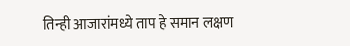तिन्ही आजारांमध्ये ताप हे समान लक्षण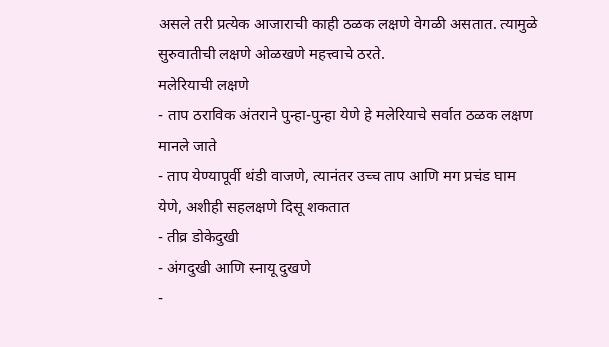असले तरी प्रत्येक आजाराची काही ठळक लक्षणे वेगळी असतात. त्यामुळे सुरुवातीची लक्षणे ओळखणे महत्त्वाचे ठरते.
मलेरियाची लक्षणे
- ताप ठराविक अंतराने पुन्हा-पुन्हा येणे हे मलेरियाचे सर्वात ठळक लक्षण मानले जाते
- ताप येण्यापूर्वी थंडी वाजणे, त्यानंतर उच्च ताप आणि मग प्रचंड घाम येणे, अशीही सहलक्षणे दिसू शकतात
- तीव्र डोकेदुखी
- अंगदुखी आणि स्नायू दुखणे
-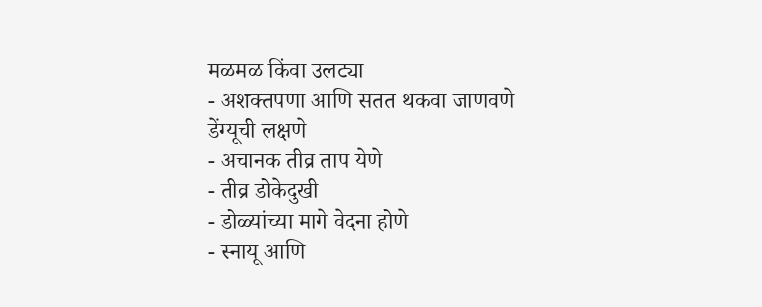मळमळ किंवा उलट्या
- अशक्तपणा आणि सतत थकवा जाणवणे
डेंग्यूची लक्षणे
- अचानक तीव्र ताप येणे
- तीव्र डोकेदुखी
- डोळ्यांच्या मागे वेदना होणे
- स्नायू आणि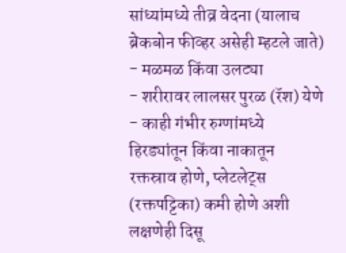सांध्यांमध्ये तीव्र वेदना (यालाच ब्रेकबोन फीव्हर असेही म्हटले जाते)
- मळमळ किंवा उलट्या
- शरीरावर लालसर पुरळ (रॅश) येणे
- काही गंभीर रुग्णांमध्ये हिरड्यांतून किंवा नाकातून रक्तस्राव होणे, प्लेटलेट्स (रक्तपट्टिका) कमी होणे अशी लक्षणेही दिसू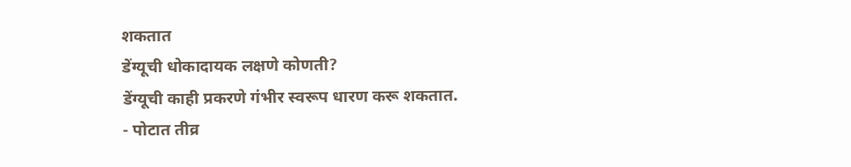शकतात
डेंग्यूची धोकादायक लक्षणे कोणती?
डेंग्यूची काही प्रकरणे गंभीर स्वरूप धारण करू शकतात.
- पोटात तीव्र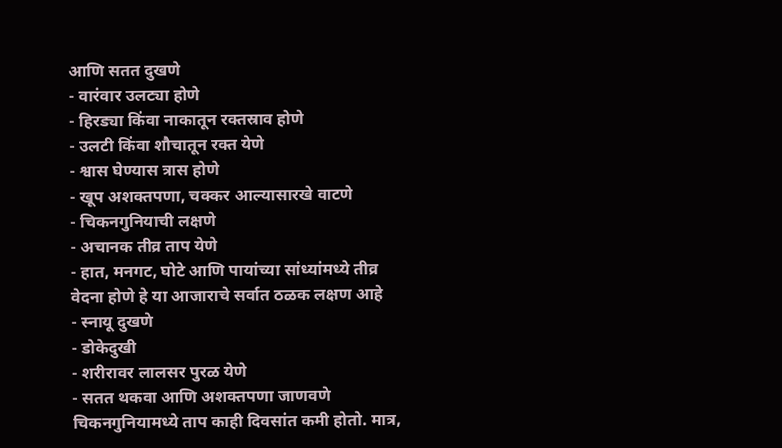आणि सतत दुखणे
- वारंवार उलट्या होणे
- हिरड्या किंवा नाकातून रक्तस्राव होणे
- उलटी किंवा शौचातून रक्त येणे
- श्वास घेण्यास त्रास होणे
- खूप अशक्तपणा, चक्कर आल्यासारखे वाटणे
- चिकनगुनियाची लक्षणे
- अचानक तीव्र ताप येणे
- हात, मनगट, घोटे आणि पायांच्या सांध्यांमध्ये तीव्र वेदना होणे हे या आजाराचे सर्वात ठळक लक्षण आहे
- स्नायू दुखणे
- डोकेदुखी
- शरीरावर लालसर पुरळ येणे
- सतत थकवा आणि अशक्तपणा जाणवणे
चिकनगुनियामध्ये ताप काही दिवसांत कमी होतो. मात्र,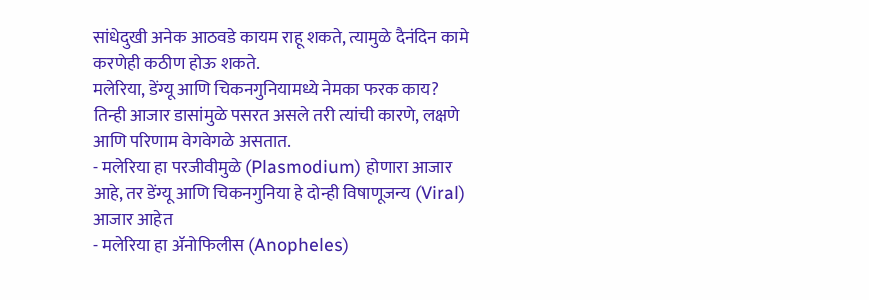सांधेदुखी अनेक आठवडे कायम राहू शकते, त्यामुळे दैनंदिन कामे करणेही कठीण होऊ शकते.
मलेरिया, डेंग्यू आणि चिकनगुनियामध्ये नेमका फरक काय?
तिन्ही आजार डासांमुळे पसरत असले तरी त्यांची कारणे, लक्षणे आणि परिणाम वेगवेगळे असतात.
- मलेरिया हा परजीवीमुळे (Plasmodium) होणारा आजार आहे, तर डेंग्यू आणि चिकनगुनिया हे दोन्ही विषाणूजन्य (Viral) आजार आहेत
- मलेरिया हा ॲनोफिलीस (Anopheles)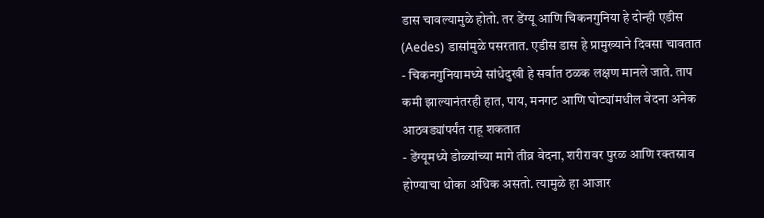डास चावल्यामुळे होतो. तर डेंग्यू आणि चिकनगुनिया हे दोन्ही एडीस (Aedes) डासांमुळे पसरतात. एडीस डास हे प्रामुख्याने दिवसा चावतात
- चिकनगुनियामध्ये सांधेदुखी हे सर्वात ठळक लक्षण मानले जाते. ताप कमी झाल्यानंतरही हात, पाय, मनगट आणि घोट्यांमधील वेदना अनेक आठवड्यांपर्यंत राहू शकतात
- डेंग्यूमध्ये डोळ्यांच्या मागे तीव्र वेदना, शरीरावर पुरळ आणि रक्तस्राव होण्याचा धोका अधिक असतो. त्यामुळे हा आजार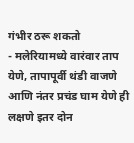गंभीर ठरू शकतो
- मलेरियामध्ये वारंवार ताप येणे, तापापूर्वी थंडी वाजणे आणि नंतर प्रचंड घाम येणे ही लक्षणे इतर दोन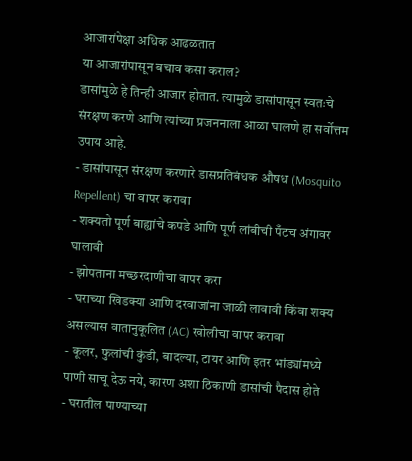आजारांपेक्षा अधिक आढळतात
या आजारांपासून बचाव कसा कराल?
डासांमुळे हे तिन्ही आजार होतात. त्यामुळे डासांपासून स्वतःचे संरक्षण करणे आणि त्यांच्या प्रजननाला आळा घालणे हा सर्वोत्तम उपाय आहे.
- डासांपासून संरक्षण करणारे डासप्रतिबंधक औषध (Mosquito Repellent) चा वापर करावा
- शक्यतो पूर्ण बाह्यांचे कपडे आणि पूर्ण लांबीची पँटच अंगावर घालावी
- झोपताना मच्छरदाणीचा वापर करा
- घराच्या खिडक्या आणि दरवाजांना जाळी लावावी किंवा शक्य असल्यास वातानुकूलित (AC) खोलीचा वापर करावा
- कूलर, फुलांची कुंडी, बादल्या, टायर आणि इतर भांड्यांमध्ये पाणी साचू देऊ नये, कारण अशा ठिकाणी डासांची पैदास होते
- घरातील पाण्याच्या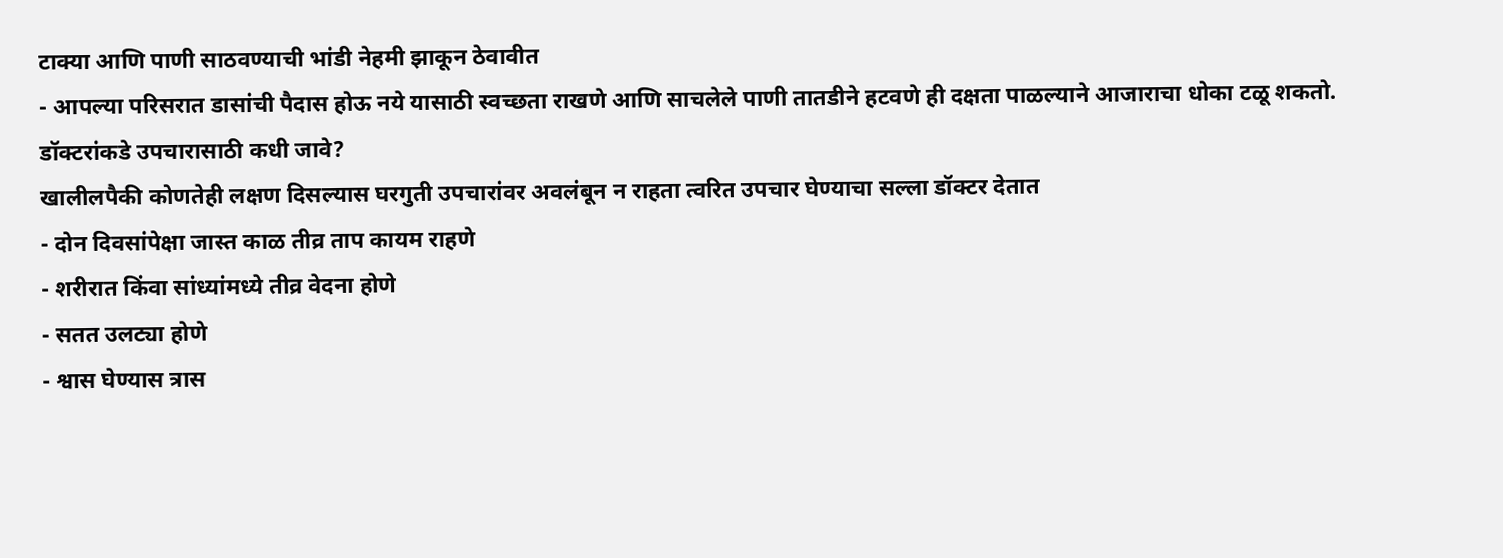टाक्या आणि पाणी साठवण्याची भांडी नेहमी झाकून ठेवावीत
- आपल्या परिसरात डासांची पैदास होऊ नये यासाठी स्वच्छता राखणे आणि साचलेले पाणी तातडीने हटवणे ही दक्षता पाळल्याने आजाराचा धोका टळू शकतो.
डॉक्टरांकडे उपचारासाठी कधी जावे?
खालीलपैकी कोणतेही लक्षण दिसल्यास घरगुती उपचारांवर अवलंबून न राहता त्वरित उपचार घेण्याचा सल्ला डॉक्टर देतात
- दोन दिवसांपेक्षा जास्त काळ तीव्र ताप कायम राहणे
- शरीरात किंवा सांध्यांमध्ये तीव्र वेदना होणे
- सतत उलट्या होणे
- श्वास घेण्यास त्रास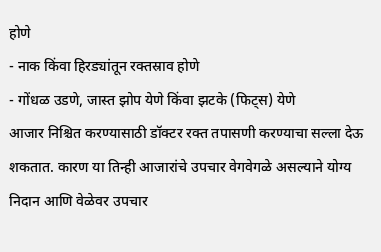होणे
- नाक किंवा हिरड्यांतून रक्तस्राव होणे
- गोंधळ उडणे, जास्त झोप येणे किंवा झटके (फिट्स) येणे
आजार निश्चित करण्यासाठी डॉक्टर रक्त तपासणी करण्याचा सल्ला देऊ शकतात. कारण या तिन्ही आजारांचे उपचार वेगवेगळे असल्याने योग्य निदान आणि वेळेवर उपचार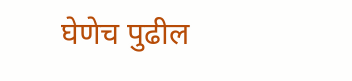घेणेच पुढील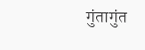गुंतागुंत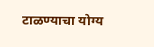टाळण्याचा योग्य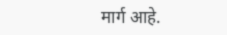मार्ग आहे.